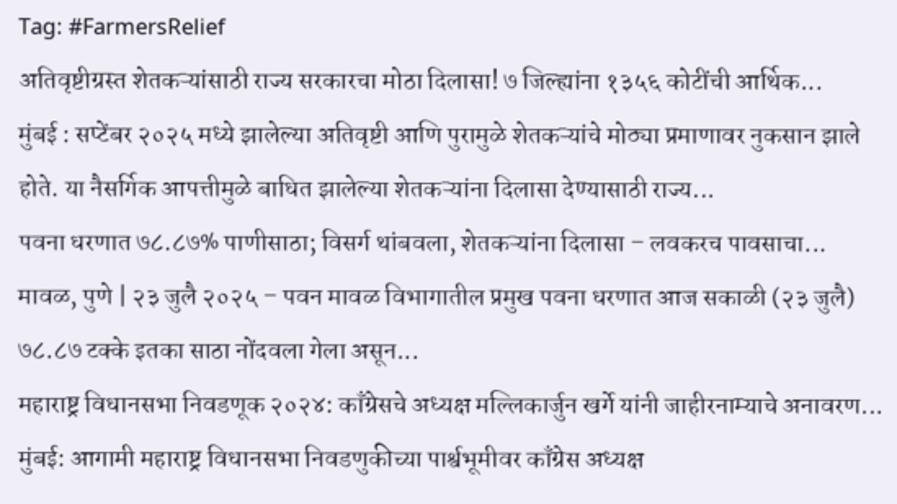Tag: #FarmersRelief
अतिवृष्टीग्रस्त शेतकऱ्यांसाठी राज्य सरकारचा मोठा दिलासा! ७ जिल्ह्यांना १३५६ कोटींची आर्थिक...
मुंबई : सप्टेंबर २०२५ मध्ये झालेल्या अतिवृष्टी आणि पुरामुळे शेतकऱ्यांचे मोठ्या प्रमाणावर नुकसान झाले होते. या नैसर्गिक आपत्तीमुळे बाधित झालेल्या शेतकऱ्यांना दिलासा देण्यासाठी राज्य...
पवना धरणात ७८.८७% पाणीसाठा; विसर्ग थांबवला, शेतकऱ्यांना दिलासा – लवकरच पावसाचा...
मावळ, पुणे | २३ जुलै २०२५ – पवन मावळ विभागातील प्रमुख पवना धरणात आज सकाळी (२३ जुलै) ७८.८७ टक्के इतका साठा नोंदवला गेला असून...
महाराष्ट्र विधानसभा निवडणूक २०२४: काँग्रेसचे अध्यक्ष मल्लिकार्जुन खर्गे यांनी जाहीरनाम्याचे अनावरण...
मुंबई: आगामी महाराष्ट्र विधानसभा निवडणुकीच्या पार्श्वभूमीवर काँग्रेस अध्यक्ष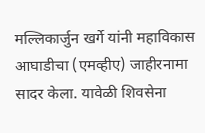मल्लिकार्जुन खर्गे यांनी महाविकास आघाडीचा (एमव्हीए) जाहीरनामा सादर केला. यावेळी शिवसेना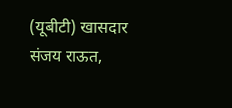(यूबीटी) खासदार संजय राऊत,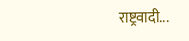राष्ट्रवादी...